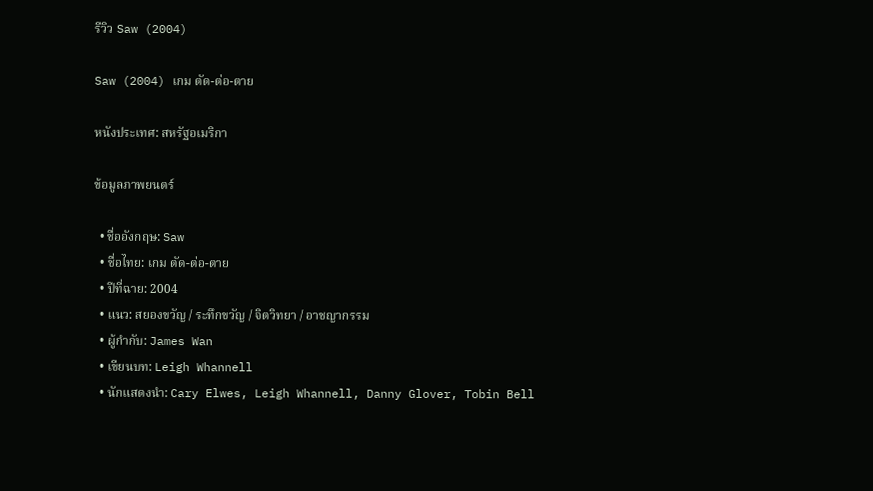รีวิว Saw (2004)

Saw (2004) เกม ตัด-ต่อ-ตาย

หนังประเทศ: สหรัฐอเมริกา

ข้อมูลภาพยนตร์

  • ชื่ออังกฤษ: Saw
  • ชื่อไทย: เกม ตัด-ต่อ-ตาย
  • ปีที่ฉาย: 2004
  • แนว: สยองขวัญ / ระทึกขวัญ / จิตวิทยา / อาชญากรรม
  • ผู้กำกับ: James Wan
  • เขียนบท: Leigh Whannell
  • นักแสดงนำ: Cary Elwes, Leigh Whannell, Danny Glover, Tobin Bell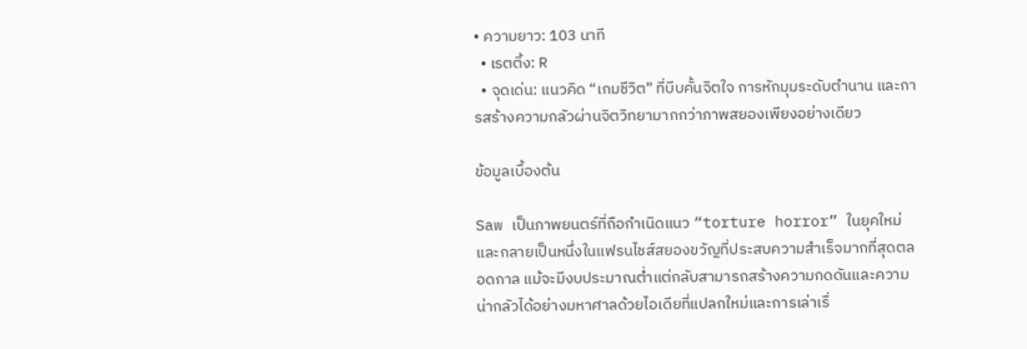• ความยาว: 103 นาที
  • เรตติ้ง: R
  • จุดเด่น: แนวคิด “เกมชีวิต” ที่บีบคั้นจิตใจ การหักมุมระดับตำนาน และการสร้างความกลัวผ่านจิตวิทยามากกว่าภาพสยองเพียงอย่างเดียว

ข้อมูลเบื้องต้น

Saw เป็นภาพยนตร์ที่ถือกำเนิดแนว “torture horror” ในยุคใหม่ และกลายเป็นหนึ่งในแฟรนไชส์สยองขวัญที่ประสบความสำเร็จมากที่สุดตลอดกาล แม้จะมีงบประมาณต่ำแต่กลับสามารถสร้างความกดดันและความน่ากลัวได้อย่างมหาศาลด้วยไอเดียที่แปลกใหม่และการเล่าเรื่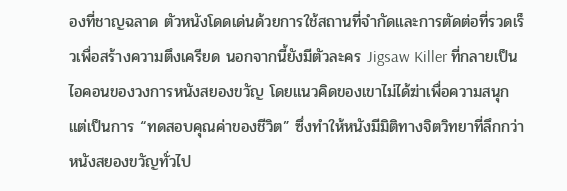องที่ชาญฉลาด ตัวหนังโดดเด่นด้วยการใช้สถานที่จำกัดและการตัดต่อที่รวดเร็วเพื่อสร้างความตึงเครียด นอกจากนี้ยังมีตัวละคร Jigsaw Killer ที่กลายเป็นไอคอนของวงการหนังสยองขวัญ โดยแนวคิดของเขาไม่ได้ฆ่าเพื่อความสนุก แต่เป็นการ “ทดสอบคุณค่าของชีวิต” ซึ่งทำให้หนังมีมิติทางจิตวิทยาที่ลึกกว่าหนังสยองขวัญทั่วไป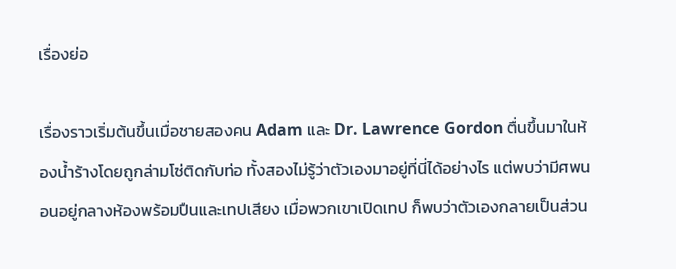เรื่องย่อ

เรื่องราวเริ่มต้นขึ้นเมื่อชายสองคน Adam และ Dr. Lawrence Gordon ตื่นขึ้นมาในห้องน้ำร้างโดยถูกล่ามโซ่ติดกับท่อ ทั้งสองไม่รู้ว่าตัวเองมาอยู่ที่นี่ได้อย่างไร แต่พบว่ามีศพนอนอยู่กลางห้องพร้อมปืนและเทปเสียง เมื่อพวกเขาเปิดเทป ก็พบว่าตัวเองกลายเป็นส่วน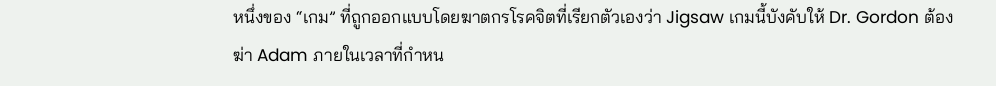หนึ่งของ “เกม” ที่ถูกออกแบบโดยฆาตกรโรคจิตที่เรียกตัวเองว่า Jigsaw เกมนี้บังคับให้ Dr. Gordon ต้องฆ่า Adam ภายในเวลาที่กำหน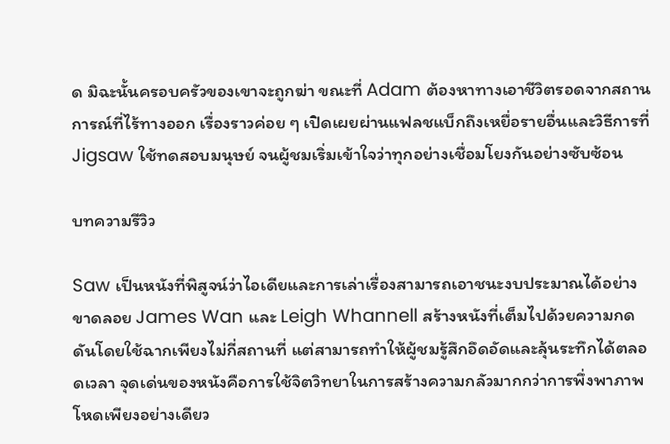ด มิฉะนั้นครอบครัวของเขาจะถูกฆ่า ขณะที่ Adam ต้องหาทางเอาชีวิตรอดจากสถานการณ์ที่ไร้ทางออก เรื่องราวค่อย ๆ เปิดเผยผ่านแฟลชแบ็กถึงเหยื่อรายอื่นและวิธีการที่ Jigsaw ใช้ทดสอบมนุษย์ จนผู้ชมเริ่มเข้าใจว่าทุกอย่างเชื่อมโยงกันอย่างซับซ้อน

บทความรีวิว

Saw เป็นหนังที่พิสูจน์ว่าไอเดียและการเล่าเรื่องสามารถเอาชนะงบประมาณได้อย่างขาดลอย James Wan และ Leigh Whannell สร้างหนังที่เต็มไปด้วยความกดดันโดยใช้ฉากเพียงไม่กี่สถานที่ แต่สามารถทำให้ผู้ชมรู้สึกอึดอัดและลุ้นระทึกได้ตลอดเวลา จุดเด่นของหนังคือการใช้จิตวิทยาในการสร้างความกลัวมากกว่าการพึ่งพาภาพโหดเพียงอย่างเดียว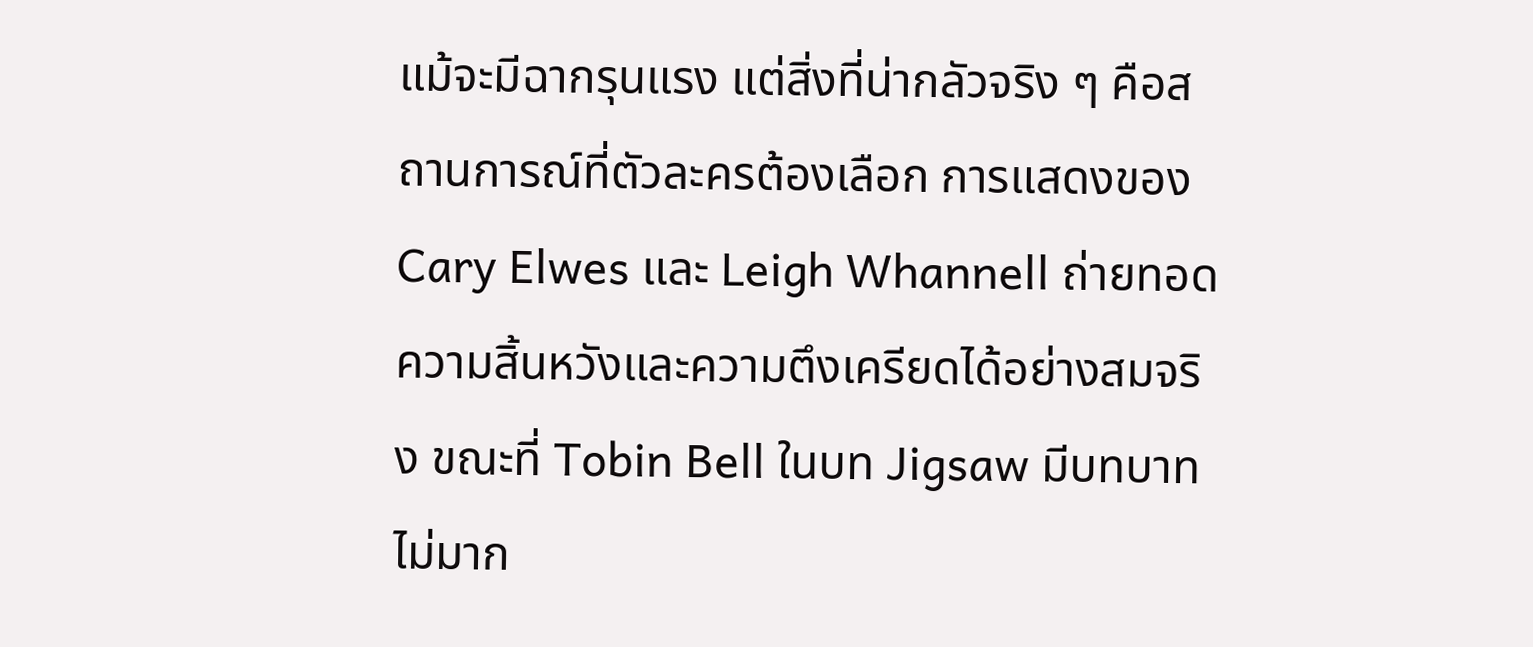แม้จะมีฉากรุนแรง แต่สิ่งที่น่ากลัวจริง ๆ คือสถานการณ์ที่ตัวละครต้องเลือก การแสดงของ Cary Elwes และ Leigh Whannell ถ่ายทอดความสิ้นหวังและความตึงเครียดได้อย่างสมจริง ขณะที่ Tobin Bell ในบท Jigsaw มีบทบาทไม่มาก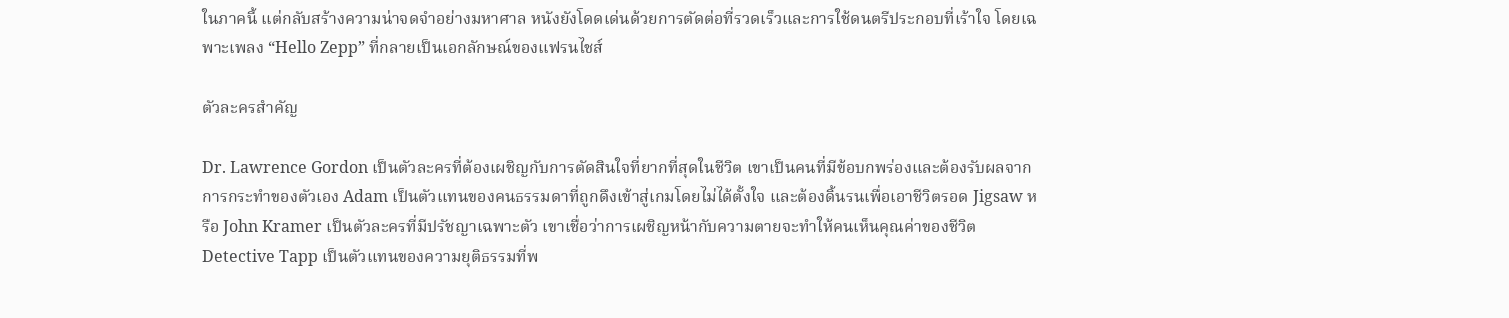ในภาคนี้ แต่กลับสร้างความน่าจดจำอย่างมหาศาล หนังยังโดดเด่นด้วยการตัดต่อที่รวดเร็วและการใช้ดนตรีประกอบที่เร้าใจ โดยเฉพาะเพลง “Hello Zepp” ที่กลายเป็นเอกลักษณ์ของแฟรนไชส์

ตัวละครสำคัญ

Dr. Lawrence Gordon เป็นตัวละครที่ต้องเผชิญกับการตัดสินใจที่ยากที่สุดในชีวิต เขาเป็นคนที่มีข้อบกพร่องและต้องรับผลจากการกระทำของตัวเอง Adam เป็นตัวแทนของคนธรรมดาที่ถูกดึงเข้าสู่เกมโดยไม่ได้ตั้งใจ และต้องดิ้นรนเพื่อเอาชีวิตรอด Jigsaw หรือ John Kramer เป็นตัวละครที่มีปรัชญาเฉพาะตัว เขาเชื่อว่าการเผชิญหน้ากับความตายจะทำให้คนเห็นคุณค่าของชีวิต Detective Tapp เป็นตัวแทนของความยุติธรรมที่พ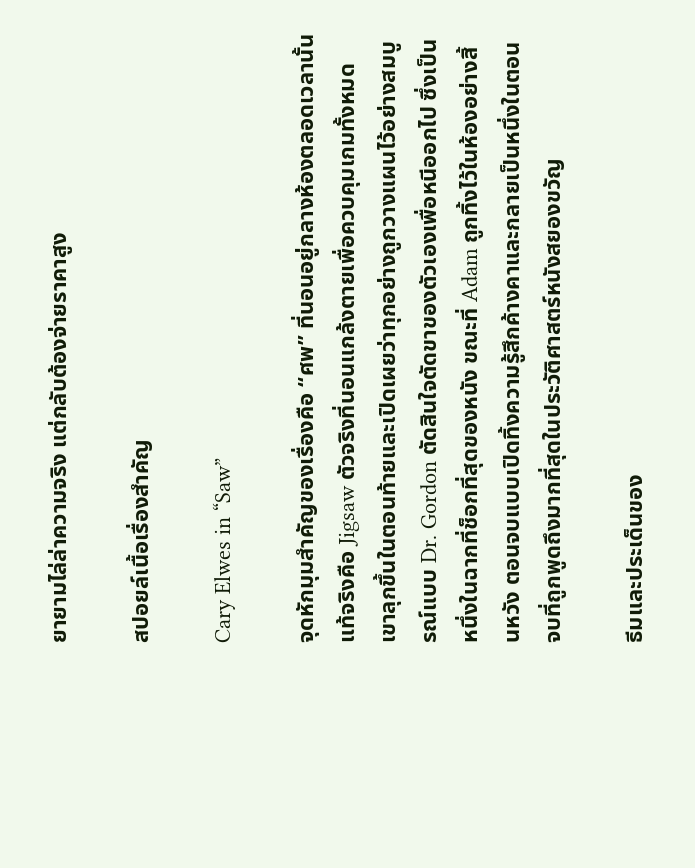ยายามไล่ล่าความจริง แต่กลับต้องจ่ายราคาสูง

สปอยล์เนื้อเรื่องสำคัญ

Cary Elwes in “Saw”

จุดหักมุมสำคัญของเรื่องคือ “ศพ” ที่นอนอยู่กลางห้องตลอดเวลานั้นแท้จริงคือ Jigsaw ตัวจริงที่นอนแกล้งตายเพื่อควบคุมเกมทั้งหมด เขาลุกขึ้นในตอนท้ายและเปิดเผยว่าทุกอย่างถูกวางแผนไว้อย่างสมบูรณ์แบบ Dr. Gordon ตัดสินใจตัดขาของตัวเองเพื่อหนีออกไป ซึ่งเป็นหนึ่งในฉากที่ช็อกที่สุดของหนัง ขณะที่ Adam ถูกทิ้งไว้ในห้องอย่างสิ้นหวัง ตอนจบแบบเปิดทิ้งความรู้สึกค้างคาและกลายเป็นหนึ่งในตอนจบที่ถูกพูดถึงมากที่สุดในประวัติศาสตร์หนังสยองขวัญ

ธีมและประเด็นของ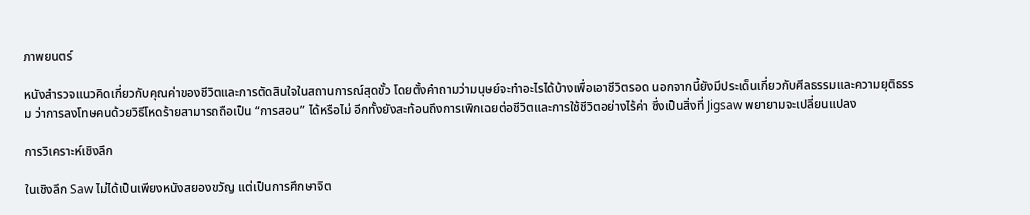ภาพยนตร์

หนังสำรวจแนวคิดเกี่ยวกับคุณค่าของชีวิตและการตัดสินใจในสถานการณ์สุดขั้ว โดยตั้งคำถามว่ามนุษย์จะทำอะไรได้บ้างเพื่อเอาชีวิตรอด นอกจากนี้ยังมีประเด็นเกี่ยวกับศีลธรรมและความยุติธรรม ว่าการลงโทษคนด้วยวิธีโหดร้ายสามารถถือเป็น “การสอน” ได้หรือไม่ อีกทั้งยังสะท้อนถึงการเพิกเฉยต่อชีวิตและการใช้ชีวิตอย่างไร้ค่า ซึ่งเป็นสิ่งที่ Jigsaw พยายามจะเปลี่ยนแปลง

การวิเคราะห์เชิงลึก

ในเชิงลึก Saw ไม่ได้เป็นเพียงหนังสยองขวัญ แต่เป็นการศึกษาจิต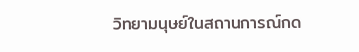วิทยามนุษย์ในสถานการณ์กด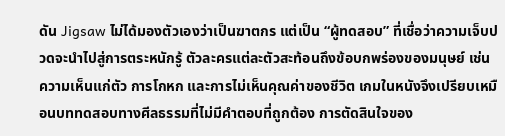ดัน Jigsaw ไม่ได้มองตัวเองว่าเป็นฆาตกร แต่เป็น “ผู้ทดสอบ” ที่เชื่อว่าความเจ็บปวดจะนำไปสู่การตระหนักรู้ ตัวละครแต่ละตัวสะท้อนถึงข้อบกพร่องของมนุษย์ เช่น ความเห็นแก่ตัว การโกหก และการไม่เห็นคุณค่าของชีวิต เกมในหนังจึงเปรียบเหมือนบททดสอบทางศีลธรรมที่ไม่มีคำตอบที่ถูกต้อง การตัดสินใจของ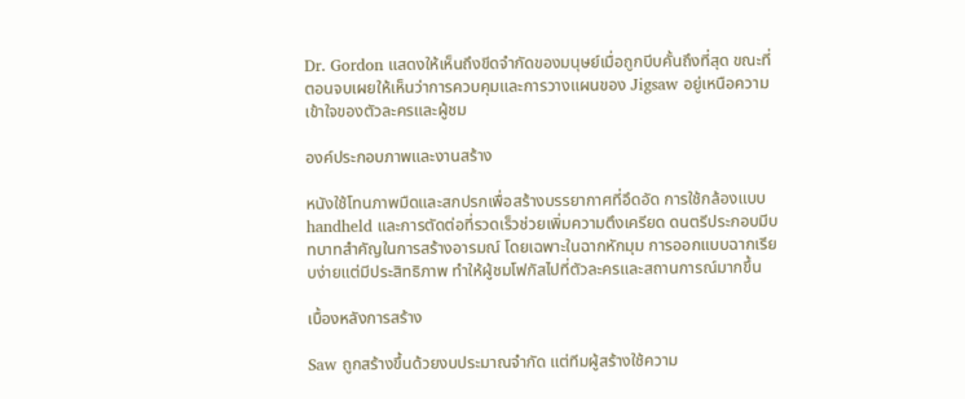Dr. Gordon แสดงให้เห็นถึงขีดจำกัดของมนุษย์เมื่อถูกบีบคั้นถึงที่สุด ขณะที่ตอนจบเผยให้เห็นว่าการควบคุมและการวางแผนของ Jigsaw อยู่เหนือความเข้าใจของตัวละครและผู้ชม

องค์ประกอบภาพและงานสร้าง

หนังใช้โทนภาพมืดและสกปรกเพื่อสร้างบรรยากาศที่อึดอัด การใช้กล้องแบบ handheld และการตัดต่อที่รวดเร็วช่วยเพิ่มความตึงเครียด ดนตรีประกอบมีบทบาทสำคัญในการสร้างอารมณ์ โดยเฉพาะในฉากหักมุม การออกแบบฉากเรียบง่ายแต่มีประสิทธิภาพ ทำให้ผู้ชมโฟกัสไปที่ตัวละครและสถานการณ์มากขึ้น

เบื้องหลังการสร้าง

Saw ถูกสร้างขึ้นด้วยงบประมาณจำกัด แต่ทีมผู้สร้างใช้ความ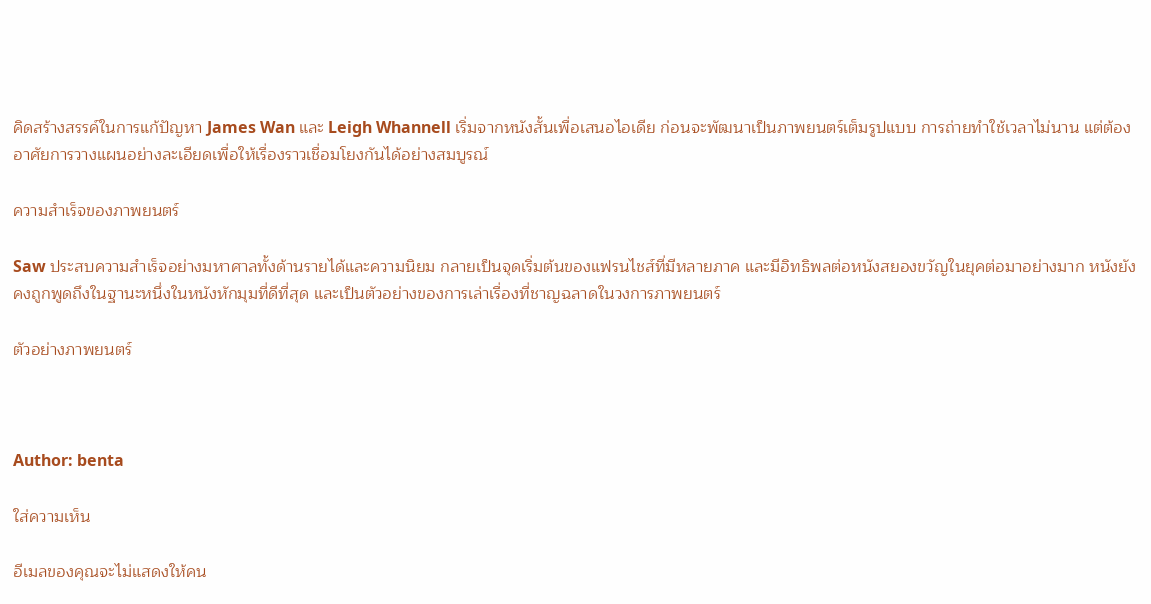คิดสร้างสรรค์ในการแก้ปัญหา James Wan และ Leigh Whannell เริ่มจากหนังสั้นเพื่อเสนอไอเดีย ก่อนจะพัฒนาเป็นภาพยนตร์เต็มรูปแบบ การถ่ายทำใช้เวลาไม่นาน แต่ต้องอาศัยการวางแผนอย่างละเอียดเพื่อให้เรื่องราวเชื่อมโยงกันได้อย่างสมบูรณ์

ความสำเร็จของภาพยนตร์

Saw ประสบความสำเร็จอย่างมหาศาลทั้งด้านรายได้และความนิยม กลายเป็นจุดเริ่มต้นของแฟรนไชส์ที่มีหลายภาค และมีอิทธิพลต่อหนังสยองขวัญในยุคต่อมาอย่างมาก หนังยังคงถูกพูดถึงในฐานะหนึ่งในหนังหักมุมที่ดีที่สุด และเป็นตัวอย่างของการเล่าเรื่องที่ชาญฉลาดในวงการภาพยนตร์

ตัวอย่างภาพยนตร์



Author: benta

ใส่ความเห็น

อีเมลของคุณจะไม่แสดงให้คน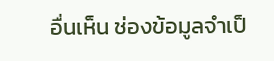อื่นเห็น ช่องข้อมูลจำเป็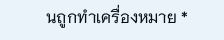นถูกทำเครื่องหมาย *